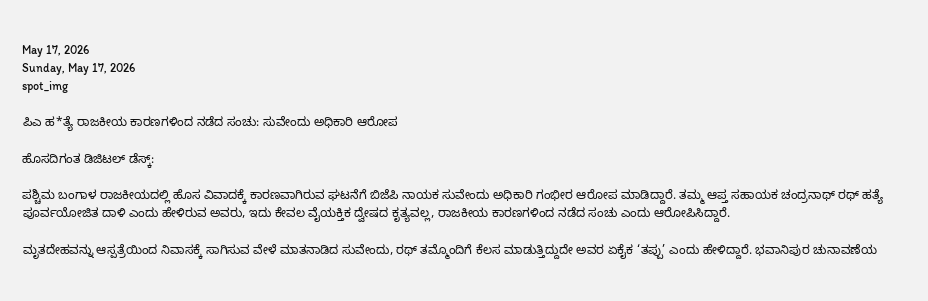May 17, 2026
Sunday, May 17, 2026
spot_img

ಪಿಎ ಹ*ತ್ಯೆ ರಾಜಕೀಯ ಕಾರಣಗಳಿಂದ ನಡೆದ ಸಂಚು: ಸುವೇಂದು ಅಧಿಕಾರಿ ಆರೋಪ

ಹೊಸದಿಗಂತ ಡಿಜಿಟಲ್ ಡೆಸ್ಕ್:

ಪಶ್ಚಿಮ ಬಂಗಾಳ ರಾಜಕೀಯದಲ್ಲಿ ಹೊಸ ವಿವಾದಕ್ಕೆ ಕಾರಣವಾಗಿರುವ ಘಟನೆಗೆ ಬಿಜೆಪಿ ನಾಯಕ ಸುವೇಂದು ಅಧಿಕಾರಿ ಗಂಭೀರ ಆರೋಪ ಮಾಡಿದ್ದಾರೆ. ತಮ್ಮ ಆಪ್ತ ಸಹಾಯಕ ಚಂದ್ರನಾಥ್ ರಥ್ ಹತ್ಯೆ ಪೂರ್ವಯೋಜಿತ ದಾಳಿ ಎಂದು ಹೇಳಿರುವ ಅವರು, ಇದು ಕೇವಲ ವೈಯಕ್ತಿಕ ದ್ವೇಷದ ಕೃತ್ಯವಲ್ಲ, ರಾಜಕೀಯ ಕಾರಣಗಳಿಂದ ನಡೆದ ಸಂಚು ಎಂದು ಆರೋಪಿಸಿದ್ದಾರೆ.

ಮೃತದೇಹವನ್ನು ಆಸ್ಪತ್ರೆಯಿಂದ ನಿವಾಸಕ್ಕೆ ಸಾಗಿಸುವ ವೇಳೆ ಮಾತನಾಡಿದ ಸುವೇಂದು, ರಥ್ ತಮ್ಮೊಂದಿಗೆ ಕೆಲಸ ಮಾಡುತ್ತಿದ್ದುದೇ ಅವರ ಏಕೈಕ ‘ತಪ್ಪು’ ಎಂದು ಹೇಳಿದ್ದಾರೆ. ಭವಾನಿಪುರ ಚುನಾವಣೆಯ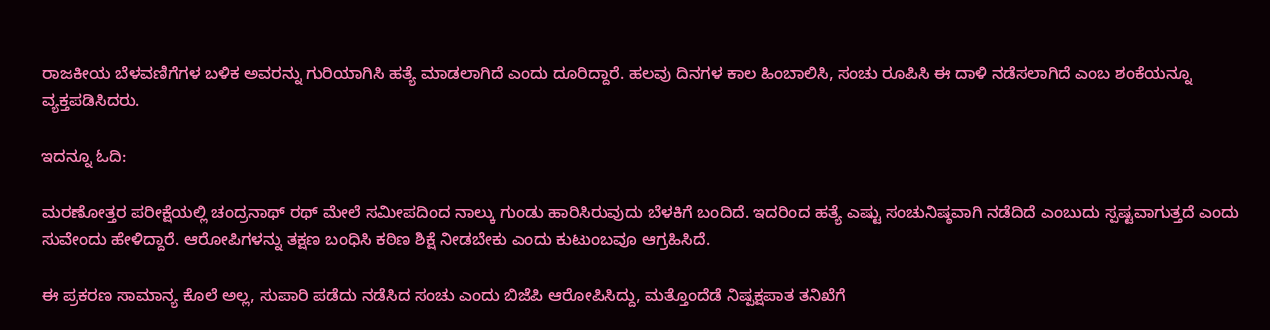ರಾಜಕೀಯ ಬೆಳವಣಿಗೆಗಳ ಬಳಿಕ ಅವರನ್ನು ಗುರಿಯಾಗಿಸಿ ಹತ್ಯೆ ಮಾಡಲಾಗಿದೆ ಎಂದು ದೂರಿದ್ದಾರೆ. ಹಲವು ದಿನಗಳ ಕಾಲ ಹಿಂಬಾಲಿಸಿ, ಸಂಚು ರೂಪಿಸಿ ಈ ದಾಳಿ ನಡೆಸಲಾಗಿದೆ ಎಂಬ ಶಂಕೆಯನ್ನೂ ವ್ಯಕ್ತಪಡಿಸಿದರು.

ಇದನ್ನೂ ಓದಿ:

ಮರಣೋತ್ತರ ಪರೀಕ್ಷೆಯಲ್ಲಿ ಚಂದ್ರನಾಥ್ ರಥ್ ಮೇಲೆ ಸಮೀಪದಿಂದ ನಾಲ್ಕು ಗುಂಡು ಹಾರಿಸಿರುವುದು ಬೆಳಕಿಗೆ ಬಂದಿದೆ. ಇದರಿಂದ ಹತ್ಯೆ ಎಷ್ಟು ಸಂಚುನಿಷ್ಠವಾಗಿ ನಡೆದಿದೆ ಎಂಬುದು ಸ್ಪಷ್ಟವಾಗುತ್ತದೆ ಎಂದು ಸುವೇಂದು ಹೇಳಿದ್ದಾರೆ. ಆರೋಪಿಗಳನ್ನು ತಕ್ಷಣ ಬಂಧಿಸಿ ಕಠಿಣ ಶಿಕ್ಷೆ ನೀಡಬೇಕು ಎಂದು ಕುಟುಂಬವೂ ಆಗ್ರಹಿಸಿದೆ.

ಈ ಪ್ರಕರಣ ಸಾಮಾನ್ಯ ಕೊಲೆ ಅಲ್ಲ, ಸುಪಾರಿ ಪಡೆದು ನಡೆಸಿದ ಸಂಚು ಎಂದು ಬಿಜೆಪಿ ಆರೋಪಿಸಿದ್ದು, ಮತ್ತೊಂದೆಡೆ ನಿಷ್ಪಕ್ಷಪಾತ ತನಿಖೆಗೆ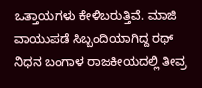ಒತ್ತಾಯಗಳು ಕೇಳಿಬರುತ್ತಿವೆ. ಮಾಜಿ ವಾಯುಪಡೆ ಸಿಬ್ಬಂದಿಯಾಗಿದ್ದ ರಥ್ ನಿಧನ ಬಂಗಾಳ ರಾಜಕೀಯದಲ್ಲಿ ತೀವ್ರ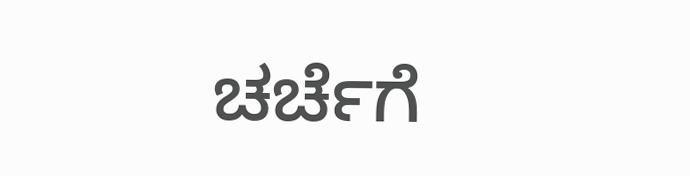ಚರ್ಚೆಗೆ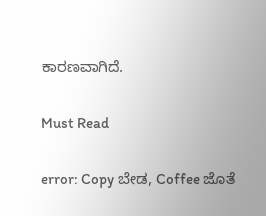ಕಾರಣವಾಗಿದೆ.

Must Read

error: Copy ಬೇಡ, Coffee ಜೊತೆ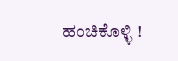ಹಂಚಿಕೊಳ್ಳಿ !